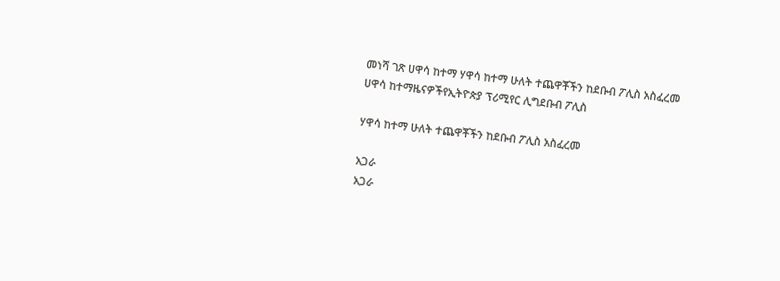መነሻ ገጽ ሀዋሳ ከተማ ሃዋሳ ከተማ ሁለት ተጨዋቾችን ከደቡብ ፖሊስ አስፈረመ
ሀዋሳ ከተማዜናዎችየኢትዮጵያ ፕሪሚየር ሊግደቡብ ፖሊስ

ሃዋሳ ከተማ ሁለት ተጨዋቾችን ከደቡብ ፖሊስ አስፈረመ

አጋራ
አጋራ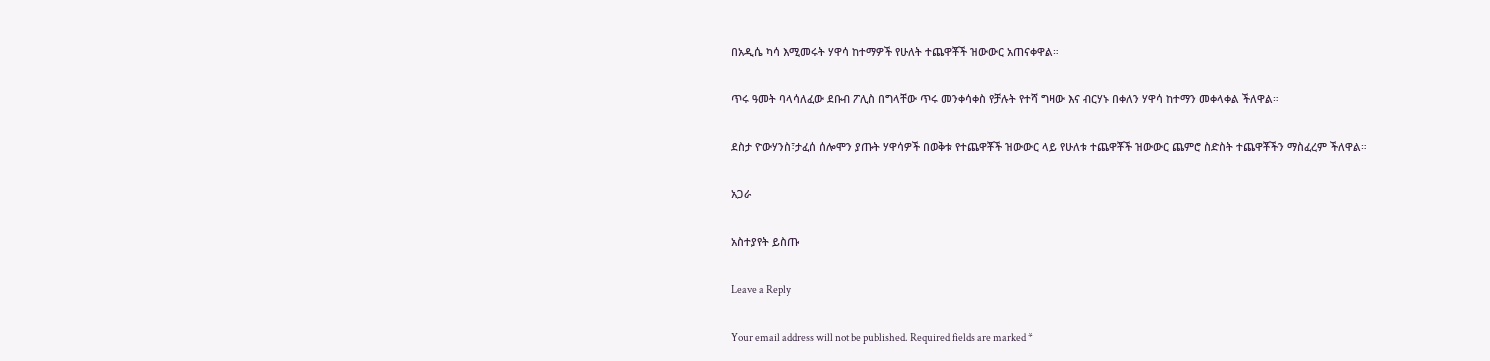በአዲሴ ካሳ እሚመሩት ሃዋሳ ከተማዎች የሁለት ተጨዋቾች ዝውውር አጠናቀዋል።

ጥሩ ዓመት ባላሳለፈው ደቡብ ፖሊስ በግላቸው ጥሩ መንቀሳቀስ የቻሉት የተሻ ግዛው እና ብርሃኑ በቀለን ሃዋሳ ከተማን መቀላቀል ችለዋል።

ደስታ ዮውሃንስ፣ታፈሰ ሰሎሞን ያጡት ሃዋሳዎች በወቅቱ የተጨዋቾች ዝውውር ላይ የሁለቱ ተጨዋቾች ዝውውር ጨምሮ ስድስት ተጨዋቾችን ማስፈረም ችለዋል።

አጋራ

አስተያየት ይስጡ

Leave a Reply

Your email address will not be published. Required fields are marked *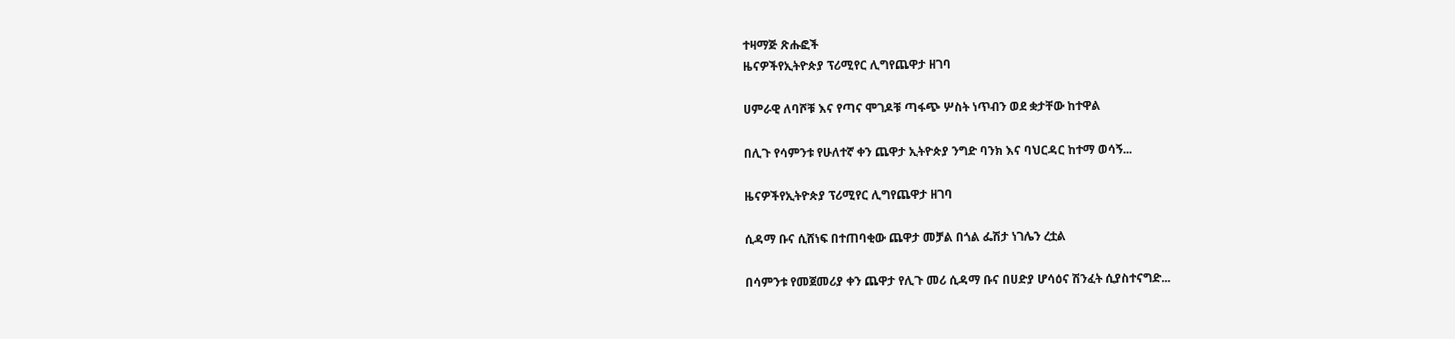ተዛማጅ ጽሑፎች
ዜናዎችየኢትዮጵያ ፕሪሚየር ሊግየጨዋታ ዘገባ

ሀምራዊ ለባሾቹ እና የጣና ሞገዶቹ ጣፋጭ ሦስት ነጥብን ወደ ቋታቸው ከተዋል

በሊጉ የሳምንቱ የሁለተኛ ቀን ጨዋታ ኢትዮጵያ ንግድ ባንክ እና ባህርዳር ከተማ ወሳኝ...

ዜናዎችየኢትዮጵያ ፕሪሚየር ሊግየጨዋታ ዘገባ

ሲዳማ ቡና ሲሸነፍ በተጠባቂው ጨዋታ መቻል በጎል ፌሽታ ነገሌን ረቷል

በሳምንቱ የመጀመሪያ ቀን ጨዋታ የሊጉ መሪ ሲዳማ ቡና በሀድያ ሆሳዕና ሽንፈት ሲያስተናግድ...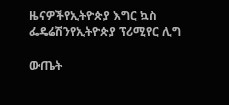ዜናዎችየኢትዮጵያ እግር ኳስ ፌዴሬሽንየኢትዮጵያ ፕሪሚየር ሊግ

ውጤት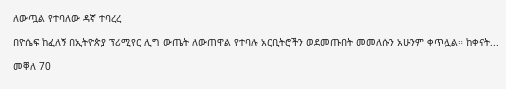ለውጧል የተባለው ዳኛ ተባረረ

በዮሴፍ ከፈለኝ በኢትዮጵያ ፕሪሚየር ሊግ ውጤት ለውጠዋል የተባሉ አርቢትሮችን ወደመጡበት መመለሱን አሁንም ቀጥሏል። ከቀናት...

መቐለ 70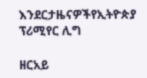እንደርታዜናዎችየኢትዮጵያ ፕሪሚየር ሊግ

ዘርአይ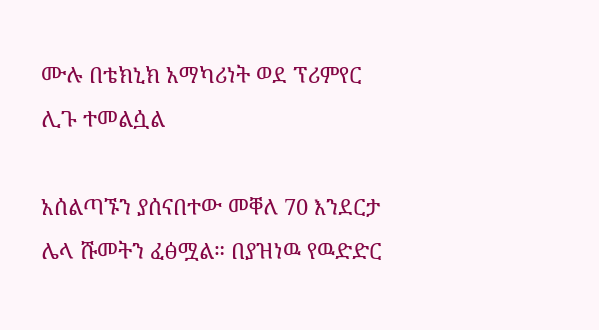ሙሉ በቴክኒክ አማካሪነት ወደ ፕሪምየር ሊጉ ተመልሷል

አሰልጣኙን ያሰናበተው መቐለ 70 እንደርታ ሌላ ሹመትን ፈፅሟል። በያዝነዉ የዉድድር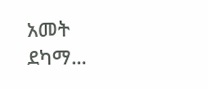አመት ደካማ...